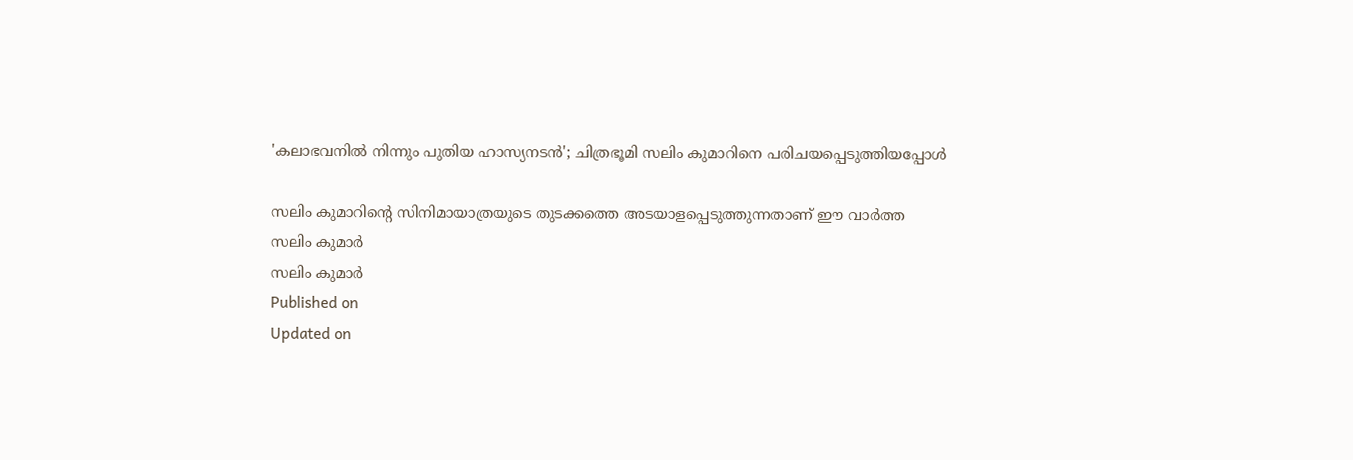'കലാഭവനിൽ നിന്നും പുതിയ ഹാസ്യനടൻ'; ചിത്രഭൂമി സലിം കുമാറിനെ പരിചയപ്പെടുത്തിയപ്പോൾ

സലിം കുമാറിന്റെ സിനിമായാത്രയുടെ തുടക്കത്തെ അടയാളപ്പെടുത്തുന്നതാണ് ഈ വാർത്ത
സലിം കുമാർ
സലിം കുമാർ
Published on
Updated on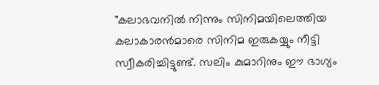"കലാഭവനിൽ നിന്നും സിനിമയിലെത്തിയ കലാകാരന്‍മാരെ സിനിമ ഇരുകയ്യും നീട്ടി സ്വീകരിച്ചിട്ടുണ്ട്. സലിം കുമാറിനും ഈ ഭാഗ്യം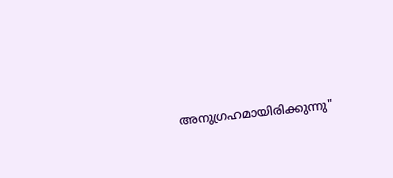അനുഗ്രഹമായിരിക്കുന്നു"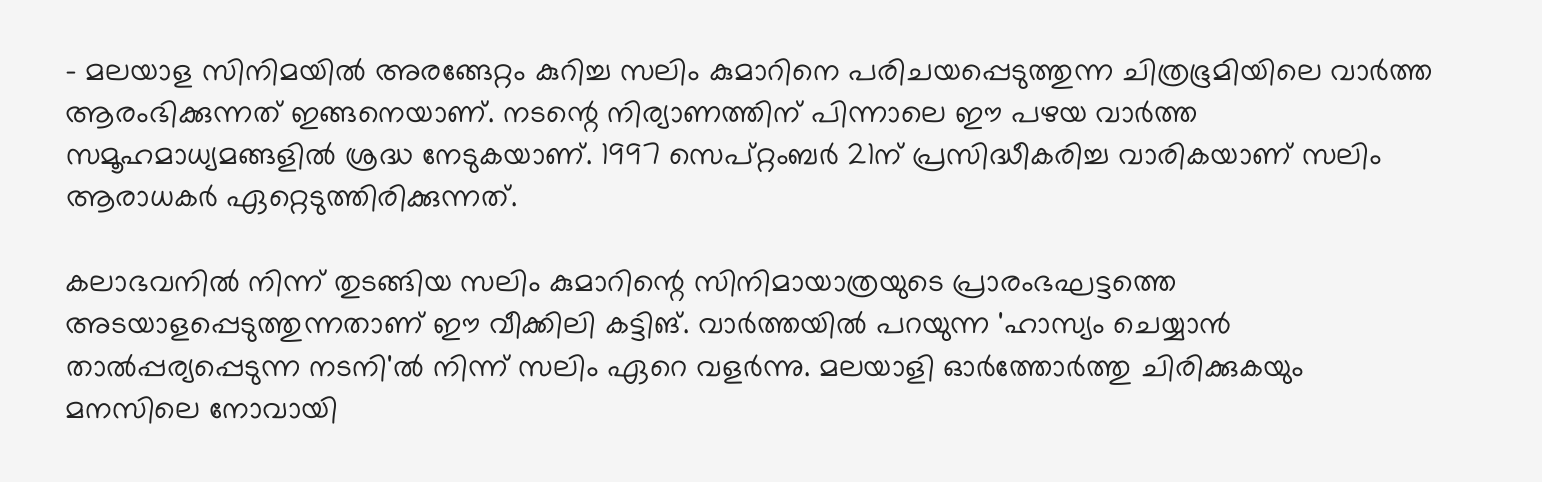- മലയാള സിനിമയിൽ അരങ്ങേറ്റം കുറിച്ച സലിം കുമാറിനെ പരിചയപ്പെടുത്തുന്ന ചിത്രഭൂമിയിലെ വാർത്ത ആരംഭിക്കുന്നത് ഇങ്ങനെയാണ്. നടന്റെ നിര്യാണത്തിന് പിന്നാലെ ഈ പഴയ വാർത്ത സമൂഹമാധ്യമങ്ങളിൽ ശ്രദ്ധ നേടുകയാണ്. 1997 സെപ്റ്റംബർ 21ന് പ്രസിദ്ധീകരിച്ച വാരികയാണ് സലിം ആരാധകർ ഏറ്റെടുത്തിരിക്കുന്നത്.

കലാഭവനിൽ നിന്ന് തുടങ്ങിയ സലിം കുമാറിന്റെ സിനിമായാത്രയുടെ പ്രാരംഭഘട്ടത്തെ അടയാളപ്പെടുത്തുന്നതാണ് ഈ വീക്കിലി കട്ടിങ്. വാർത്തയിൽ പറയുന്ന 'ഹാസ്യം ചെയ്യാൻ താൽപ്പര്യപ്പെടുന്ന നടനി'ൽ നിന്ന് സലിം ഏറെ വളർന്നു. മലയാളി ഓർത്തോർത്തു ചിരിക്കുകയും മനസിലെ നോവായി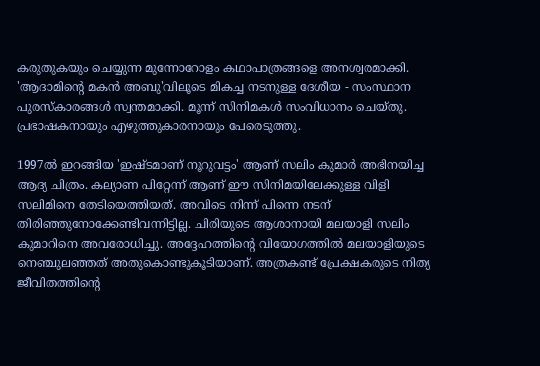കരുതുകയും ചെയ്യുന്ന മുന്നോറോളം കഥാപാത്രങ്ങളെ അനശ്വരമാക്കി. 'ആദാമിന്റെ മകൻ അബു'വിലൂടെ മികച്ച നടനുള്ള ദേശീയ - സംസ്ഥാന പുരസ്കാരങ്ങൾ സ്വന്തമാക്കി. മൂന്ന് സിനിമകൾ സംവിധാനം ചെയ്തു. പ്രഭാഷകനായും എഴുത്തുകാരനായും പേരെടുത്തു.

1997ൽ ഇറങ്ങിയ 'ഇഷ്ടമാണ് നൂറുവട്ടം' ആണ് സലിം കുമാർ അഭിനയിച്ച ആദ്യ ചിത്രം. കല്യാണ പിറ്റേന്ന് ആണ് ഈ സിനിമയിലേക്കുള്ള വിളി സലിമിനെ തേടിയെത്തിയത്. അവിടെ നിന്ന് പിന്നെ നടന് തിരിഞ്ഞുനോക്കേണ്ടിവന്നിട്ടില്ല. ചിരിയുടെ ആശാനായി മലയാളി സലിം കുമാറിനെ അവരോധിച്ചു. അദ്ദേഹത്തിന്റെ വിയോഗത്തിൽ മലയാളിയുടെ നെഞ്ചുലഞ്ഞത് അതുകൊണ്ടുകൂടിയാണ്. അത്രകണ്ട് പ്രേക്ഷകരുടെ നിത്യ ജീവിതത്തിന്റെ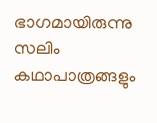ഭാഗമായിരുന്നു സലിം കഥാപാത്രങ്ങളും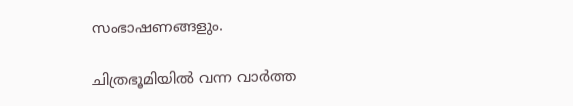സംഭാഷണങ്ങളും.

ചിത്രഭൂമിയിൽ വന്ന വാർത്ത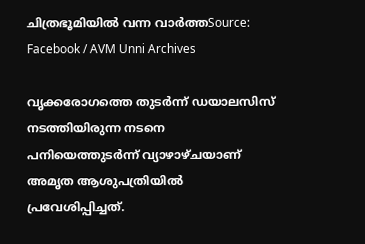ചിത്രഭൂമിയിൽ വന്ന വാർത്തSource: Facebook / AVM Unni Archives

വൃക്കരോഗത്തെ തുടർന്ന് ഡയാലസിസ് നടത്തിയിരുന്ന നടനെ പനിയെത്തുടർന്ന് വ്യാഴാഴ്ചയാണ് അമൃത ആശുപത്രിയിൽ പ്രവേശിപ്പിച്ചത്.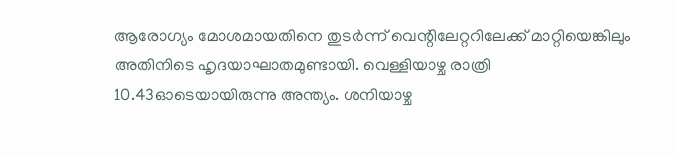ആരോഗ്യം മോശമായതിനെ തുടർന്ന് വെന്റിലേറ്ററിലേക്ക് മാറ്റിയെങ്കിലും അതിനിടെ ഹൃദയാഘാതമുണ്ടായി. വെള്ളിയാഴ്ച രാത്രി 10.43ഓടെയായിരുന്നു അന്ത്യം. ശനിയാഴ്ച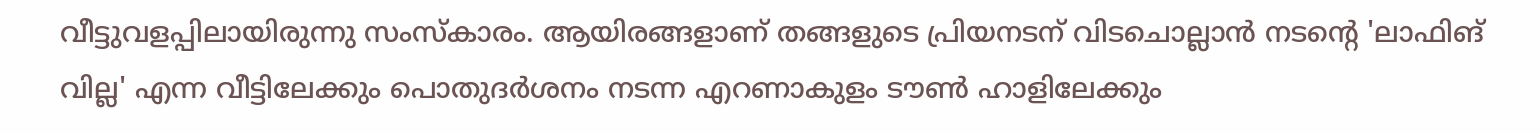വീട്ടുവളപ്പിലായിരുന്നു സംസ്കാരം. ആയിരങ്ങളാണ് തങ്ങളുടെ പ്രിയനടന് വിടചൊല്ലാൻ നടന്റെ 'ലാഫിങ് വില്ല' എന്ന വീട്ടിലേക്കും പൊതുദർശനം നടന്ന എറണാകുളം ടൗൺ ഹാളിലേക്കും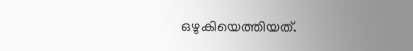ഒഴുകിയെത്തിയത്.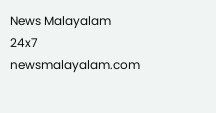News Malayalam 24x7
newsmalayalam.com